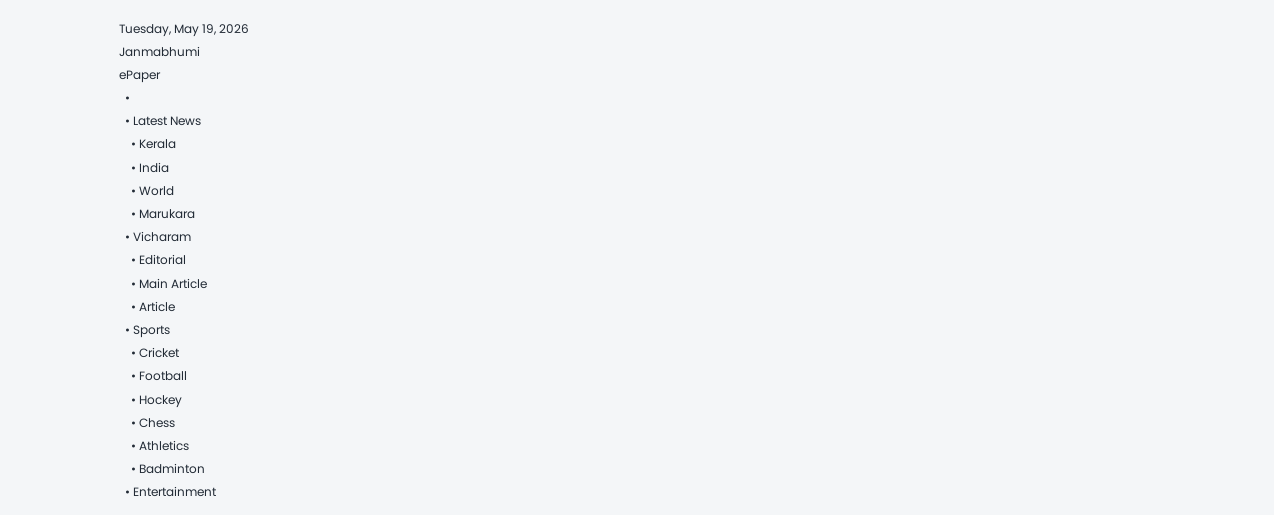Tuesday, May 19, 2026
Janmabhumi
ePaper
  •
  • Latest News
    • Kerala
    • India
    • World
    • Marukara
  • Vicharam
    • Editorial
    • Main Article
    • Article
  • Sports
    • Cricket
    • Football
    • Hockey
    • Chess
    • Athletics
    • Badminton
  • Entertainment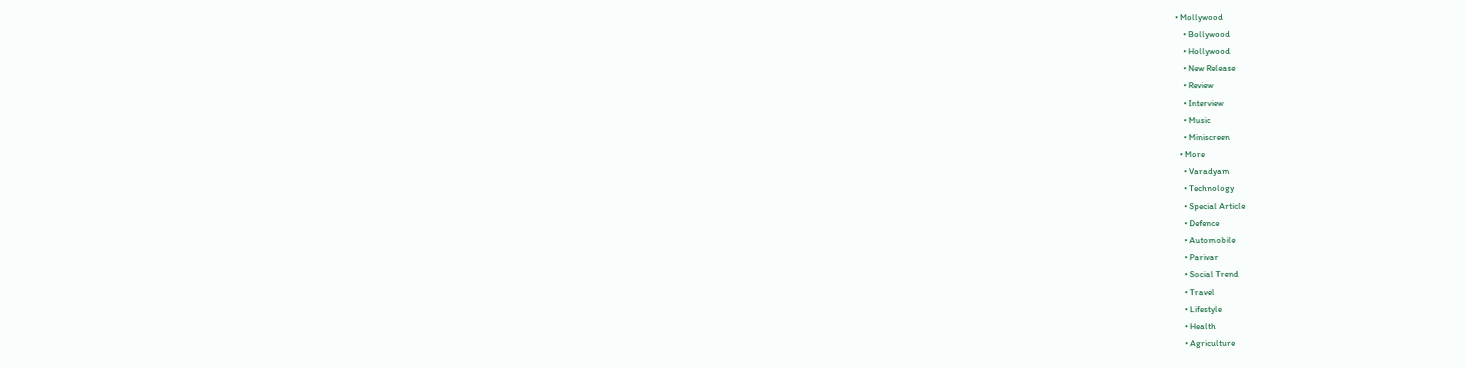• Mollywood
    • Bollywood
    • Hollywood
    • New Release
    • Review
    • Interview
    • Music
    • Miniscreen
  • More
    • Varadyam
    • Technology
    • Special Article
    • Defence
    • Automobile
    • Parivar
    • Social Trend
    • Travel
    • Lifestyle
    • Health
    • Agriculture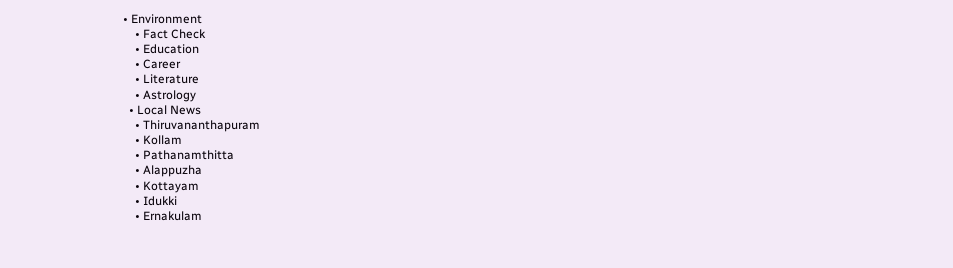• Environment
    • Fact Check
    • Education
    • Career
    • Literature
    • Astrology
  • Local News
    • Thiruvananthapuram
    • Kollam
    • Pathanamthitta
    • Alappuzha
    • Kottayam
    • Idukki
    • Ernakulam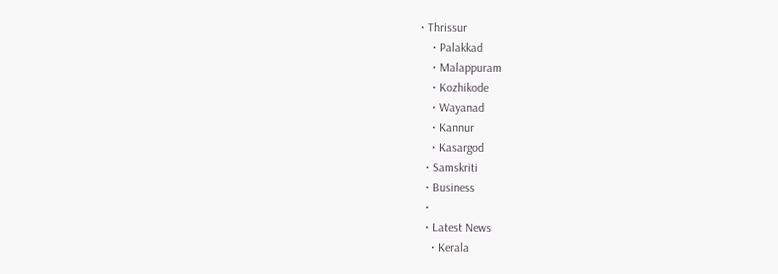• Thrissur
    • Palakkad
    • Malappuram
    • Kozhikode
    • Wayanad
    • Kannur
    • Kasargod
  • Samskriti
  • Business
  •
  • Latest News
    • Kerala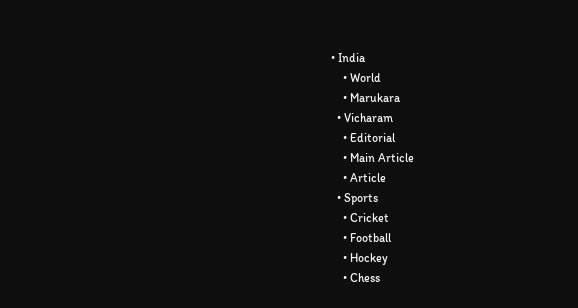• India
    • World
    • Marukara
  • Vicharam
    • Editorial
    • Main Article
    • Article
  • Sports
    • Cricket
    • Football
    • Hockey
    • Chess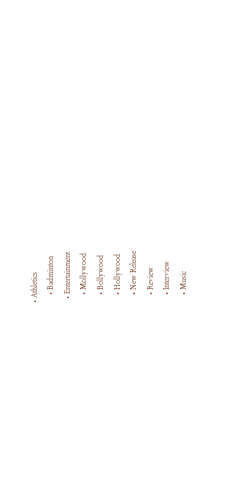• Athletics
    • Badminton
  • Entertainment
    • Mollywood
    • Bollywood
    • Hollywood
    • New Release
    • Review
    • Interview
    • Music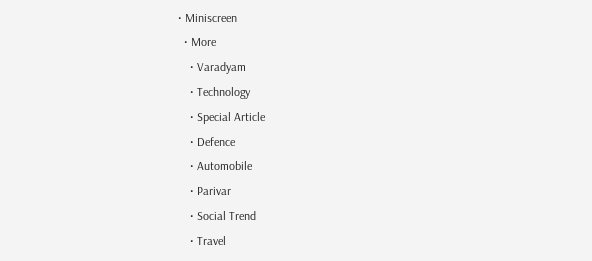• Miniscreen
  • More
    • Varadyam
    • Technology
    • Special Article
    • Defence
    • Automobile
    • Parivar
    • Social Trend
    • Travel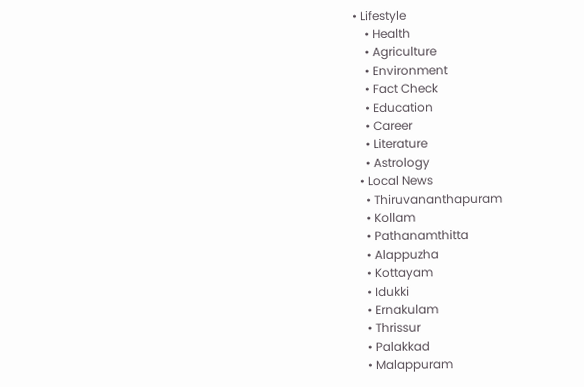• Lifestyle
    • Health
    • Agriculture
    • Environment
    • Fact Check
    • Education
    • Career
    • Literature
    • Astrology
  • Local News
    • Thiruvananthapuram
    • Kollam
    • Pathanamthitta
    • Alappuzha
    • Kottayam
    • Idukki
    • Ernakulam
    • Thrissur
    • Palakkad
    • Malappuram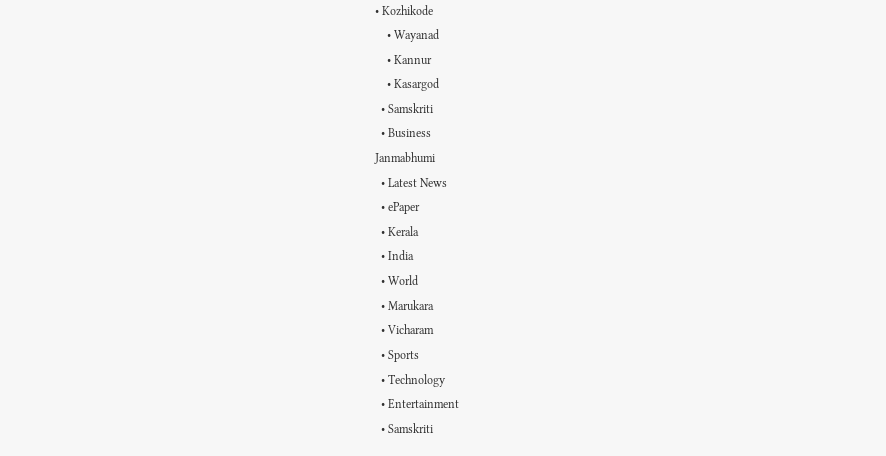• Kozhikode
    • Wayanad
    • Kannur
    • Kasargod
  • Samskriti
  • Business
Janmabhumi
  • Latest News
  • ePaper
  • Kerala
  • India
  • World
  • Marukara
  • Vicharam
  • Sports
  • Technology
  • Entertainment
  • Samskriti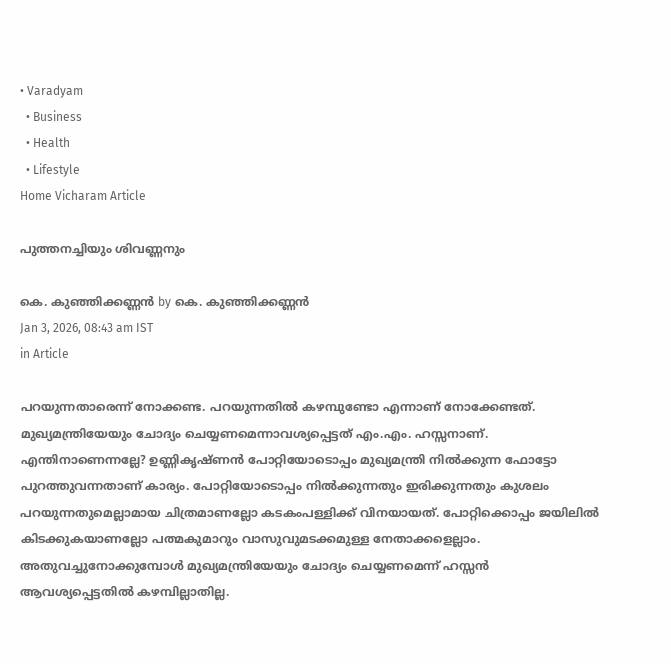• Varadyam
  • Business
  • Health
  • Lifestyle
Home Vicharam Article

പുത്തനച്ചിയും ശിവണ്ണനും

കെ. കുഞ്ഞിക്കണ്ണന്‍ by കെ. കുഞ്ഞിക്കണ്ണന്‍
Jan 3, 2026, 08:43 am IST
in Article

പറയുന്നതാരെന്ന് നോക്കണ്ട. പറയുന്നതില്‍ കഴമ്പുണ്ടോ എന്നാണ് നോക്കേണ്ടത്. മുഖ്യമന്ത്രിയേയും ചോദ്യം ചെയ്യണമെന്നാവശ്യപ്പെട്ടത് എം.എം. ഹസ്സനാണ്. എന്തിനാണെന്നല്ലേ? ഉണ്ണികൃഷ്ണന്‍ പോറ്റിയോടൊപ്പം മുഖ്യമന്ത്രി നില്‍ക്കുന്ന ഫോട്ടോ പുറത്തുവന്നതാണ് കാര്യം. പോറ്റിയോടൊപ്പം നില്‍ക്കുന്നതും ഇരിക്കുന്നതും കുശലം പറയുന്നതുമെല്ലാമായ ചിത്രമാണല്ലോ കടകംപള്ളിക്ക് വിനയായത്. പോറ്റിക്കൊപ്പം ജയിലില്‍ കിടക്കുകയാണല്ലോ പത്മകുമാറും വാസുവുമടക്കമുള്ള നേതാക്കളെല്ലാം. അതുവച്ചുനോക്കുമ്പോള്‍ മുഖ്യമന്ത്രിയേയും ചോദ്യം ചെയ്യണമെന്ന് ഹസ്സന്‍ ആവശ്യപ്പെട്ടതില്‍ കഴമ്പില്ലാതില്ല.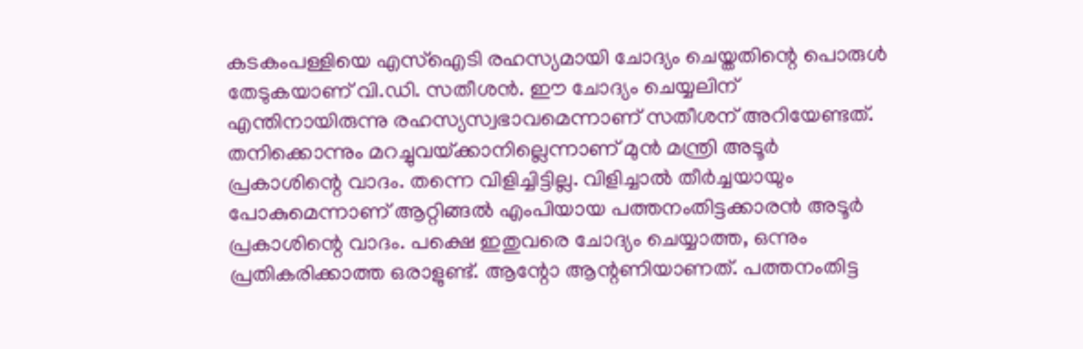കടകംപള്ളിയെ എസ്‌ഐടി രഹസ്യമായി ചോദ്യം ചെയ്തതിന്റെ പൊരുള്‍ തേടുകയാണ് വി.ഡി. സതീശന്‍. ഈ ചോദ്യം ചെയ്യലിന് എന്തിനായിരുന്നു രഹസ്യസ്വഭാവമെന്നാണ് സതീശന് അറിയേണ്ടത്. തനിക്കൊന്നും മറച്ചുവയ്‌ക്കാനില്ലെന്നാണ് മുന്‍ മന്ത്രി അടൂര്‍ പ്രകാശിന്റെ വാദം. തന്നെ വിളിച്ചിട്ടില്ല. വിളിച്ചാല്‍ തീര്‍ച്ചയായും പോകുമെന്നാണ് ആറ്റിങ്ങല്‍ എംപിയായ പത്തനംതിട്ടക്കാരന്‍ അടൂര്‍ പ്രകാശിന്റെ വാദം. പക്ഷെ ഇതുവരെ ചോദ്യം ചെയ്യാത്ത, ഒന്നും പ്രതികരിക്കാത്ത ഒരാളുണ്ട്. ആന്റോ ആന്റണിയാണത്. പത്തനംതിട്ട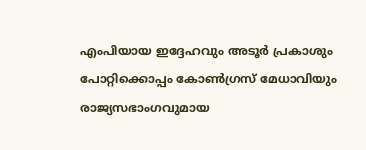എംപിയായ ഇദ്ദേഹവും അടൂര്‍ പ്രകാശും പോറ്റിക്കൊപ്പം കോണ്‍ഗ്രസ് മേധാവിയും രാജ്യസഭാംഗവുമായ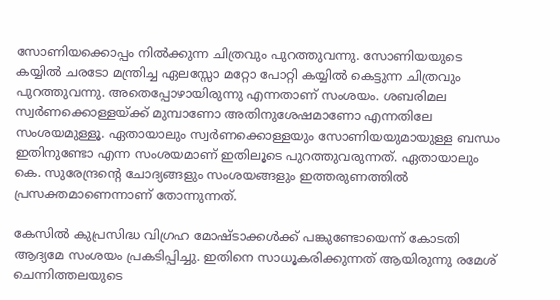സോണിയക്കൊപ്പം നില്‍ക്കുന്ന ചിത്രവും പുറത്തുവന്നു. സോണിയയുടെ കയ്യില്‍ ചരടോ മന്ത്രിച്ച ഏലസ്സോ മറ്റോ പോറ്റി കയ്യില്‍ കെട്ടുന്ന ചിത്രവും പുറത്തുവന്നു. അതെപ്പോഴായിരുന്നു എന്നതാണ് സംശയം. ശബരിമല സ്വര്‍ണക്കൊള്ളയ്‌ക്ക് മുമ്പാണോ അതിനുശേഷമാണോ എന്നതിലേ സംശയമുള്ളൂ. ഏതായാലും സ്വര്‍ണക്കൊള്ളയും സോണിയയുമായുള്ള ബന്ധം ഇതിനുണ്ടോ എന്ന സംശയമാണ് ഇതിലൂടെ പുറത്തുവരുന്നത്. ഏതായാലും കെ. സുരേന്ദ്രന്റെ ചോദ്യങ്ങളും സംശയങ്ങളും ഇത്തരുണത്തില്‍ പ്രസക്തമാണെന്നാണ് തോന്നുന്നത്.

കേസില്‍ കുപ്രസിദ്ധ വിഗ്രഹ മോഷ്ടാക്കള്‍ക്ക് പങ്കുണ്ടോയെന്ന് കോടതി ആദ്യമേ സംശയം പ്രകടിപ്പിച്ചു. ഇതിനെ സാധൂകരിക്കുന്നത് ആയിരുന്നു രമേശ് ചെന്നിത്തലയുടെ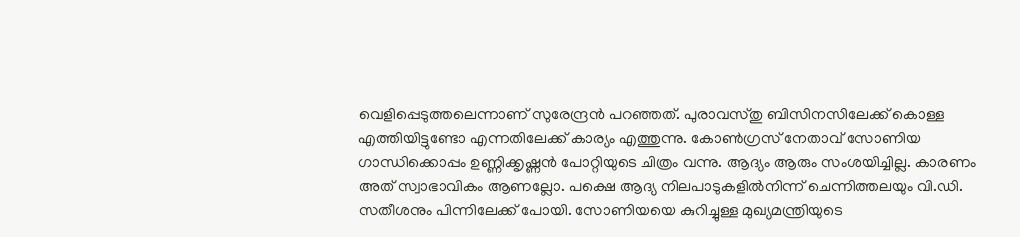വെളിപ്പെടുത്തലെന്നാണ് സുരേന്ദ്രന്‍ പറഞ്ഞത്. പുരാവസ്തു ബിസിനസിലേക്ക് കൊള്ള എത്തിയിട്ടുണ്ടോ എന്നതിലേക്ക് കാര്യം എത്തുന്നു. കോണ്‍ഗ്രസ് നേതാവ് സോണിയ ഗാന്ധിക്കൊപ്പം ഉണ്ണിക്കൃഷ്ണന്‍ പോറ്റിയുടെ ചിത്രം വന്നു. ആദ്യം ആരും സംശയിച്ചില്ല. കാരണം അത് സ്വാഭാവികം ആണല്ലോ. പക്ഷെ ആദ്യ നിലപാടുകളില്‍നിന്ന് ചെന്നിത്തലയും വി.ഡി. സതീശനും പിന്നിലേക്ക് പോയി. സോണിയയെ കുറിച്ചുള്ള മുഖ്യമന്ത്രിയുടെ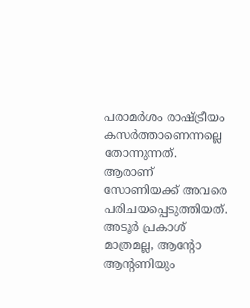പരാമര്‍ശം രാഷ്‌ട്രീയം കസര്‍ത്താണെന്നല്ലെ തോന്നുന്നത്. ആരാണ് സോണിയക്ക് അവരെ പരിചയപ്പെടുത്തിയത്. അടൂര്‍ പ്രകാശ് മാത്രമല്ല, ആന്റോ ആന്റണിയും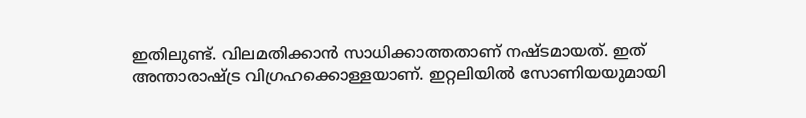ഇതിലുണ്ട്. വിലമതിക്കാന്‍ സാധിക്കാത്തതാണ് നഷ്ടമായത്. ഇത് അന്താരാഷ്‌ട്ര വിഗ്രഹക്കൊള്ളയാണ്. ഇറ്റലിയില്‍ സോണിയയുമായി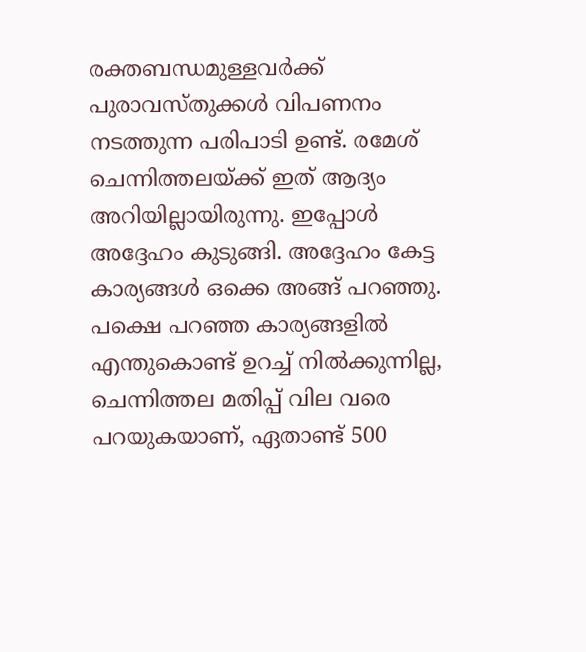രക്തബന്ധമുള്ളവര്‍ക്ക് പുരാവസ്തുക്കള്‍ വിപണനം നടത്തുന്ന പരിപാടി ഉണ്ട്. രമേശ് ചെന്നിത്തലയ്‌ക്ക് ഇത് ആദ്യം അറിയില്ലായിരുന്നു. ഇപ്പോള്‍ അദ്ദേഹം കുടുങ്ങി. അദ്ദേഹം കേട്ട കാര്യങ്ങള്‍ ഒക്കെ അങ്ങ് പറഞ്ഞു. പക്ഷെ പറഞ്ഞ കാര്യങ്ങളില്‍ എന്തുകൊണ്ട് ഉറച്ച് നില്‍ക്കുന്നില്ല, ചെന്നിത്തല മതിപ്പ് വില വരെ പറയുകയാണ്, ഏതാണ്ട് 500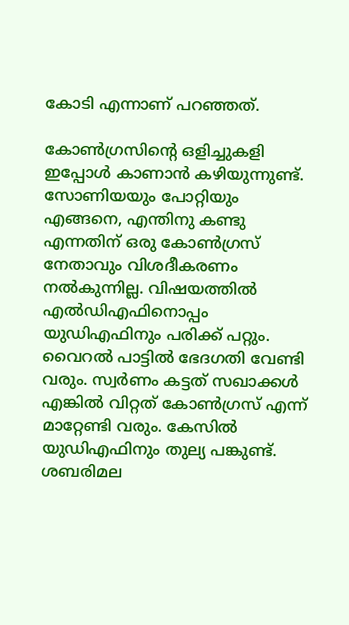കോടി എന്നാണ് പറഞ്ഞത്.

കോണ്‍ഗ്രസിന്റെ ഒളിച്ചുകളി ഇപ്പോള്‍ കാണാന്‍ കഴിയുന്നുണ്ട്. സോണിയയും പോറ്റിയും എങ്ങനെ, എന്തിനു കണ്ടു എന്നതിന് ഒരു കോണ്‍ഗ്രസ് നേതാവും വിശദീകരണം നല്‍കുന്നില്ല. വിഷയത്തില്‍ എല്‍ഡിഎഫിനൊപ്പം യുഡിഎഫിനും പരിക്ക് പറ്റും. വൈറല്‍ പാട്ടില്‍ ഭേദഗതി വേണ്ടി വരും. സ്വര്‍ണം കട്ടത് സഖാക്കള്‍ എങ്കില്‍ വിറ്റത് കോണ്‍ഗ്രസ് എന്ന് മാറ്റേണ്ടി വരും. കേസില്‍ യുഡിഎഫിനും തുല്യ പങ്കുണ്ട്. ശബരിമല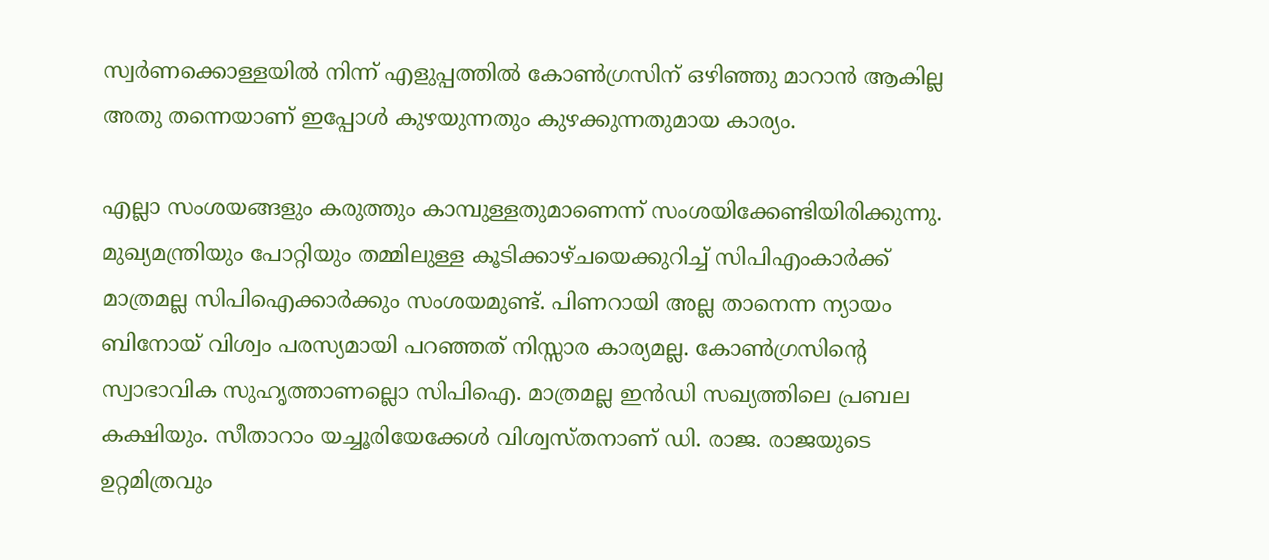സ്വര്‍ണക്കൊള്ളയില്‍ നിന്ന് എളുപ്പത്തില്‍ കോണ്‍ഗ്രസിന് ഒഴിഞ്ഞു മാറാന്‍ ആകില്ല അതു തന്നെയാണ് ഇപ്പോള്‍ കുഴയുന്നതും കുഴക്കുന്നതുമായ കാര്യം.

എല്ലാ സംശയങ്ങളും കരുത്തും കാമ്പുള്ളതുമാണെന്ന് സംശയിക്കേണ്ടിയിരിക്കുന്നു. മുഖ്യമന്ത്രിയും പോറ്റിയും തമ്മിലുള്ള കൂടിക്കാഴ്ചയെക്കുറിച്ച് സിപിഎംകാര്‍ക്ക് മാത്രമല്ല സിപിഐക്കാര്‍ക്കും സംശയമുണ്ട്. പിണറായി അല്ല താനെന്ന ന്യായം ബിനോയ് വിശ്വം പരസ്യമായി പറഞ്ഞത് നിസ്സാര കാര്യമല്ല. കോണ്‍ഗ്രസിന്റെ സ്വാഭാവിക സുഹൃത്താണല്ലൊ സിപിഐ. മാത്രമല്ല ഇന്‍ഡി സഖ്യത്തിലെ പ്രബല കക്ഷിയും. സീതാറാം യച്ചൂരിയേക്കേള്‍ വിശ്വസ്തനാണ് ഡി. രാജ. രാജയുടെ ഉറ്റമിത്രവും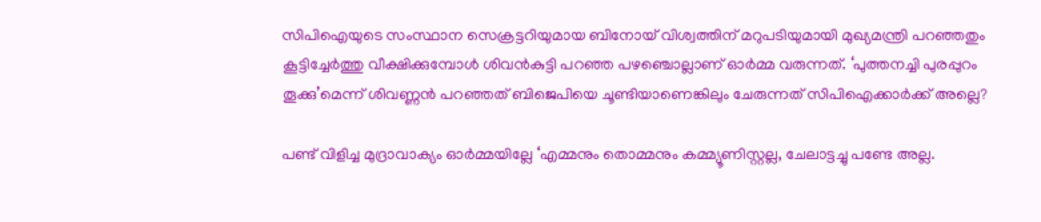സിപിഐയുടെ സംസ്ഥാന സെക്രട്ടറിയുമായ ബിനോയ് വിശ്വത്തിന് മറുപടിയുമായി മുഖ്യമന്ത്രി പറഞ്ഞതും കൂട്ടിച്ചേര്‍ത്തു വീക്ഷിക്കുമ്പോള്‍ ശിവന്‍കുട്ടി പറഞ്ഞ പഴഞ്ചൊല്ലാണ് ഓര്‍മ്മ വരുന്നത്. ‘പുത്തനച്ചി പുരപ്പുറം തൂക്കു’മെന്ന് ശിവണ്ണന്‍ പറഞ്ഞത് ബിജെപിയെ ചൂണ്ടിയാണെങ്കിലും ചേരുന്നത് സിപിഐക്കാര്‍ക്ക് അല്ലെ?

പണ്ട് വിളിച്ച മുദ്രാവാക്യം ഓര്‍മ്മയില്ലേ ‘എമ്മനും തൊമ്മനും കമ്മ്യൂണിസ്റ്റല്ല, ചേലാട്ടച്ചു പണ്ടേ അല്ല.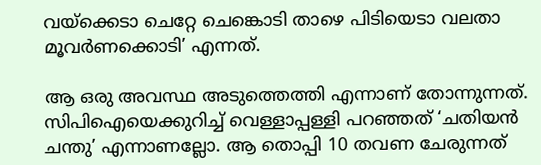വയ്‌ക്കെടാ ചെറ്റേ ചെങ്കൊടി താഴെ പിടിയെടാ വലതാ മൂവര്‍ണക്കൊടി’ എന്നത്.

ആ ഒരു അവസ്ഥ അടുത്തെത്തി എന്നാണ് തോന്നുന്നത്. സിപിഐയെക്കുറിച്ച് വെള്ളാപ്പള്ളി പറഞ്ഞത് ‘ചതിയന്‍ ചന്തു’ എന്നാണല്ലോ. ആ തൊപ്പി 10 തവണ ചേരുന്നത്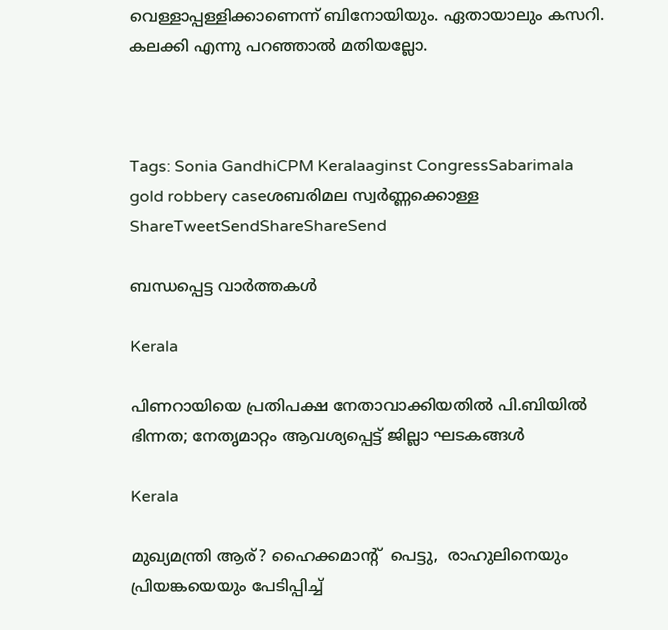വെള്ളാപ്പള്ളിക്കാണെന്ന് ബിനോയിയും. ഏതായാലും കസറി. കലക്കി എന്നു പറഞ്ഞാല്‍ മതിയല്ലോ.



Tags: Sonia GandhiCPM Keralaaginst CongressSabarimala gold robbery caseശബരിമല സ്വര്‍ണ്ണക്കൊള്ള
ShareTweetSendShareShareSend

ബന്ധപ്പെട്ട വാര്‍ത്തകള്‍

Kerala

പിണറായിയെ പ്രതിപക്ഷ നേതാവാക്കിയതിൽ പി.ബിയിൽ ഭിന്നത; നേതൃമാറ്റം ആവശ്യപ്പെട്ട് ജില്ലാ ഘടകങ്ങൾ

Kerala

മുഖ്യമന്ത്രി ആര്? ഹൈക്കമാന്‍റ്  പെട്ടു,  രാഹുലിനെയും പ്രിയങ്കയെയും പേടിപ്പിച്ച്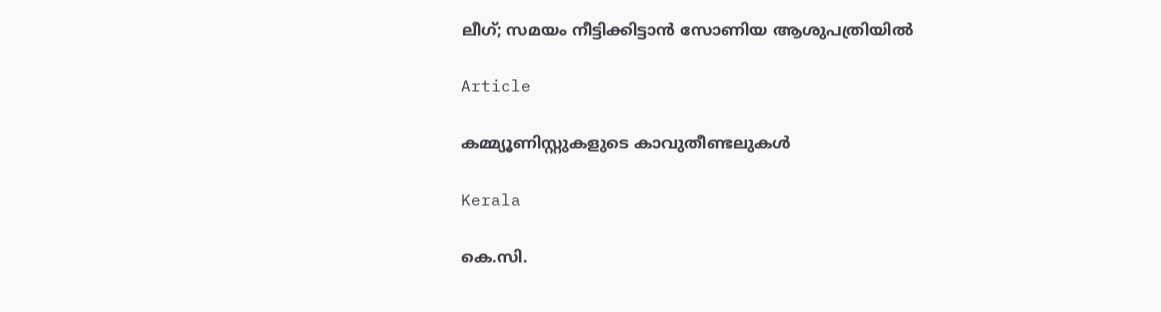ലീഗ്; സമയം നീട്ടിക്കിട്ടാന്‍ സോണിയ ആശുപത്രിയില്‍

Article

കമ്മ്യൂണിസ്റ്റുകളുടെ കാവുതീണ്ടലുകള്‍

Kerala

കെ.സി.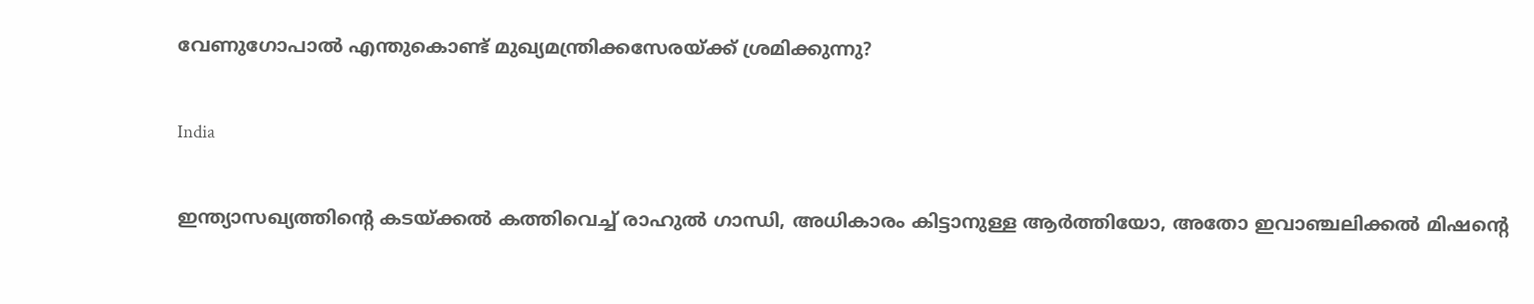വേണുഗോപാല്‍ എന്തുകൊണ്ട് മുഖ്യമന്ത്രിക്കസേരയ്‌ക്ക് ശ്രമിക്കുന്നു?

India

ഇന്ത്യാസഖ്യത്തിന്റെ കടയ്‌ക്കല്‍ കത്തിവെച്ച് രാഹുല്‍ ഗാന്ധി, അധികാരം കിട്ടാനുള്ള ആര്‍ത്തിയോ, അതോ ഇവാഞ്ചലിക്കല്‍ മിഷന്റെ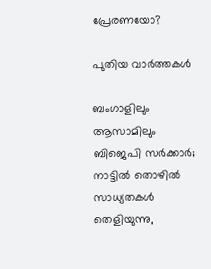പ്രേരണയോ?

പുതിയ വാര്‍ത്തകള്‍

ബംഗാളിലും ആസാമിലും ബിജെപി സര്‍ക്കാര്‍; നാട്ടില്‍ തൊഴില്‍ സാധ്യതകള്‍ തെളിയുന്നു,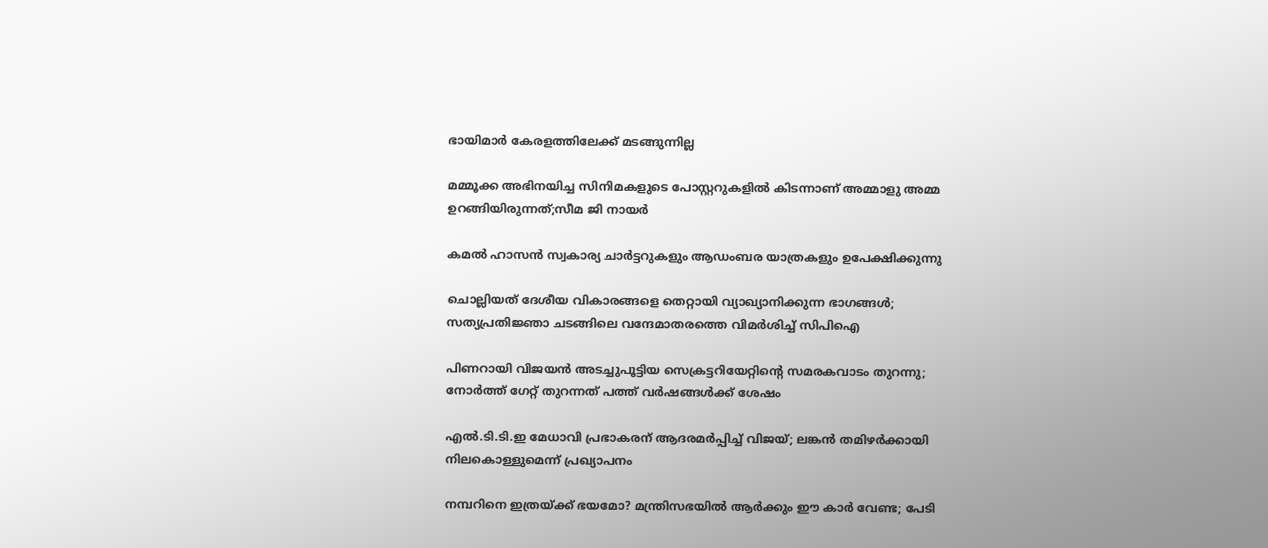ഭായിമാര്‍ കേരളത്തിലേക്ക് മടങ്ങുന്നില്ല

മമ്മൂക്ക അഭിനയിച്ച സിനിമകളുടെ പോസ്റ്ററുകളിൽ കിടന്നാണ് അമ്മാളു അമ്മ ഉറങ്ങിയിരുന്നത്;സീമ ജി നായർ

കമൽ ഹാസൻ സ്വകാര്യ ചാർട്ടറുകളും ആഡംബര യാത്രകളും ഉപേക്ഷിക്കുന്നു

ചൊല്ലിയത് ദേശീയ വികാരങ്ങളെ തെറ്റായി വ്യാഖ്യാനിക്കുന്ന ഭാഗങ്ങൾ; സത്യപ്രതിജ്ഞാ ചടങ്ങിലെ വന്ദേമാതരത്തെ വിമർശിച്ച് സിപിഐ

പിണറായി വിജയൻ അടച്ചുപൂട്ടിയ സെക്രട്ടറിയേറ്റിന്റെ സമരകവാടം തുറന്നു; നോർത്ത് ഗേറ്റ് തുറന്നത് പത്ത് വർഷങ്ങൾക്ക് ശേഷം

എൽ.ടി.ടി.ഇ മേധാവി പ്രഭാകരന് ആദരമർപ്പിച്ച് വിജയ്; ലങ്കൻ തമിഴർക്കായി നിലകൊള്ളുമെന്ന് പ്രഖ്യാപനം

നമ്പറിനെ ഇത്രയ്‌ക്ക് ഭയമോ? മന്ത്രിസഭയില്‍ ആര്‍ക്കും ഈ കാര്‍ വേണ്ട; പേടി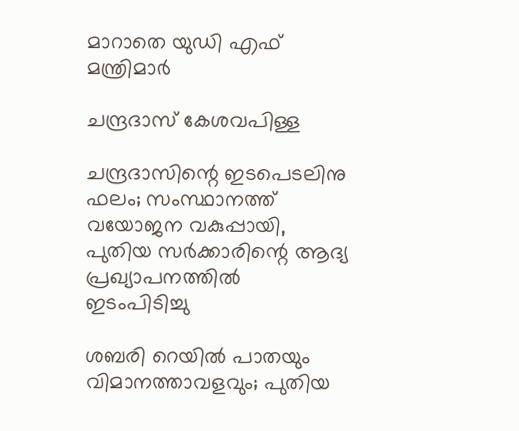മാറാതെ യുഡി എഫ് മന്ത്രിമാർ

ചന്ദ്രദാസ് കേശവപിള്ള

ചന്ദ്രദാസിന്റെ ഇടപെടലിനു ഫലം; സംസ്ഥാനത്ത് വയോജന വകുപ്പായി, പുതിയ സര്‍ക്കാരിന്റെ ആദ്യ പ്രഖ്യാപനത്തില്‍ ഇടംപിടിച്ചു

ശബരി റെയില്‍ പാതയും വിമാനത്താവളവും; പുതിയ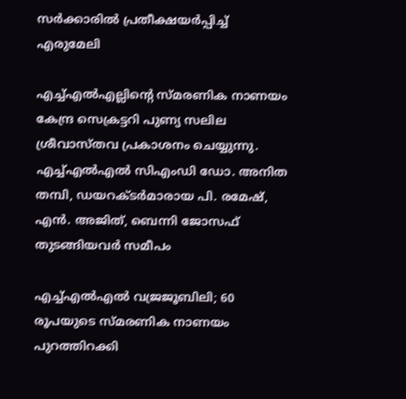സര്‍ക്കാരില്‍ പ്രതീക്ഷയര്‍പ്പിച്ച് എരുമേലി

എച്ച്എല്‍എല്ലിന്റെ സ്മരണിക നാണയം കേന്ദ്ര സെക്രട്ടറി പുണ്യ സലില ശ്രീവാസ്തവ പ്രകാശനം ചെയ്യുന്നു. എച്ച്എല്‍എല്‍ സിഎംഡി ഡോ. അനിത തമ്പി, ഡയറക്ടര്‍മാരായ പി. രമേഷ്, എന്‍. അജിത്, ബെന്നി ജോസഫ് തുടങ്ങിയവര്‍ സമീപം

എച്ച്എല്‍എല്‍ വജ്രജൂബിലി; 60 രൂപയുടെ സ്മരണിക നാണയം പുറത്തിറക്കി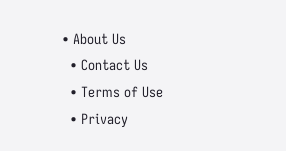• About Us
  • Contact Us
  • Terms of Use
  • Privacy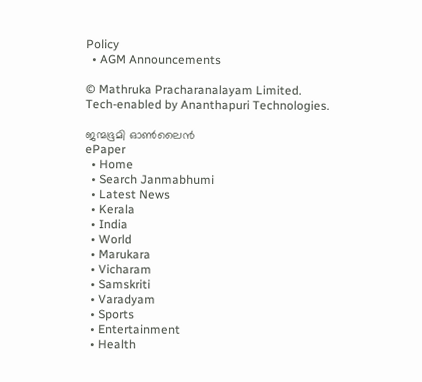Policy
  • AGM Announcements

© Mathruka Pracharanalayam Limited.
Tech-enabled by Ananthapuri Technologies.

ജന്മഭൂമി ഓണ്‍ലൈന്‍
ePaper
  • Home
  • Search Janmabhumi
  • Latest News
  • Kerala
  • India
  • World
  • Marukara
  • Vicharam
  • Samskriti
  • Varadyam
  • Sports
  • Entertainment
  • Health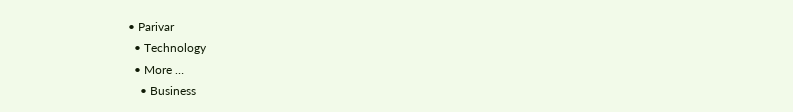• Parivar
  • Technology
  • More …
    • Business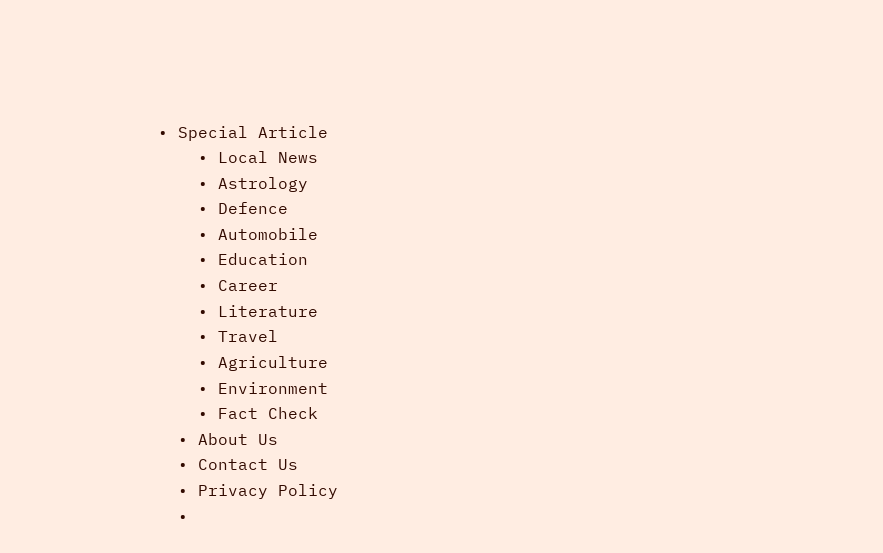• Special Article
    • Local News
    • Astrology
    • Defence
    • Automobile
    • Education
    • Career
    • Literature
    • Travel
    • Agriculture
    • Environment
    • Fact Check
  • About Us
  • Contact Us
  • Privacy Policy
  •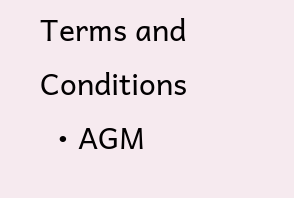Terms and Conditions
  • AGM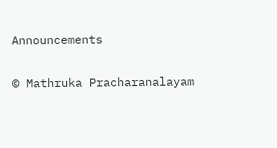Announcements

© Mathruka Pracharanalayam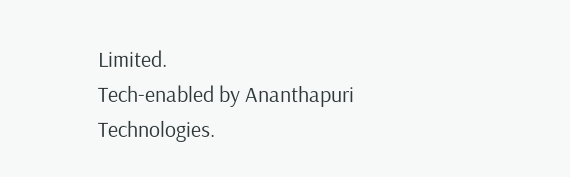Limited.
Tech-enabled by Ananthapuri Technologies.